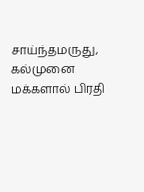சாய்ந்தமருது, கல்முனை மக்களால் பிரதி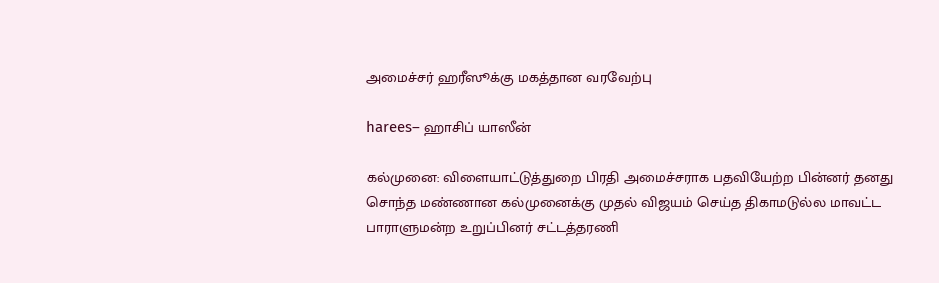அமைச்சர் ஹரீஸூக்கு மகத்தான வரவேற்பு

harees– ஹாசிப் யாஸீன்

கல்முனை: விளையாட்டுத்துறை பிரதி அமைச்சராக பதவியேற்ற பின்னர் தனது சொந்த மண்ணான கல்முனைக்கு முதல் விஜயம் செய்த திகாமடுல்ல மாவட்ட பாராளுமன்ற உறுப்பினர் சட்டத்தரணி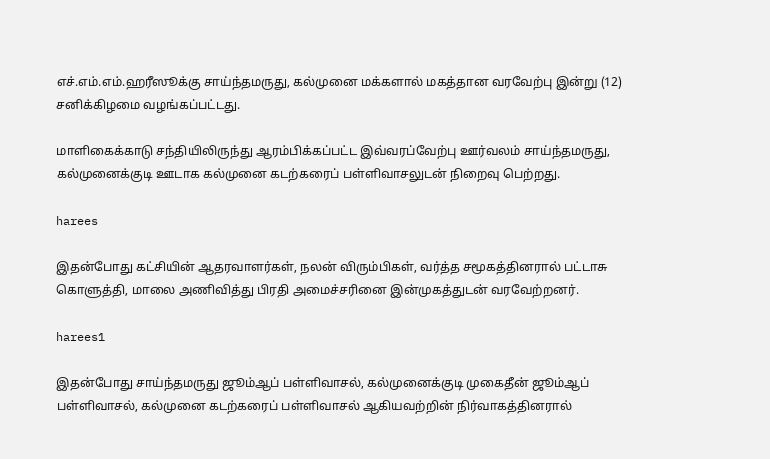எச்.எம்.எம்.ஹரீஸூக்கு சாய்ந்தமருது, கல்முனை மக்களால் மகத்தான வரவேற்பு இன்று (12) சனிக்கிழமை வழங்கப்பட்டது.

மாளிகைக்காடு சந்தியிலிருந்து ஆரம்பிக்கப்பட்ட இவ்வரப்வேற்பு ஊர்வலம் சாய்ந்தமருது, கல்முனைக்குடி ஊடாக கல்முனை கடற்கரைப் பள்ளிவாசலுடன் நிறைவு பெற்றது.

harees

இதன்போது கட்சியின் ஆதரவாளர்கள், நலன் விரும்பிகள், வர்த்த சமூகத்தினரால் பட்டாசு கொளுத்தி, மாலை அணிவித்து பிரதி அமைச்சரினை இன்முகத்துடன் வரவேற்றனர்.

harees1

இதன்போது சாய்ந்தமருது ஜூம்ஆப் பள்ளிவாசல், கல்முனைக்குடி முகைதீன் ஜூம்ஆப் பள்ளிவாசல், கல்முனை கடற்கரைப் பள்ளிவாசல் ஆகியவற்றின் நிர்வாகத்தினரால்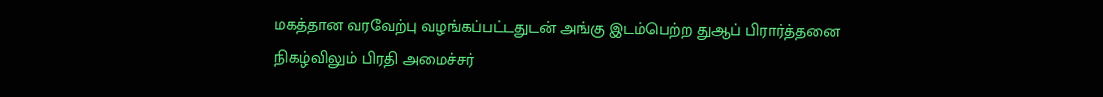மகத்தான வரவேற்பு வழங்கப்பட்டதுடன் அங்கு இடம்பெற்ற துஆப் பிரார்த்தனை நிகழ்விலும் பிரதி அமைச்சர்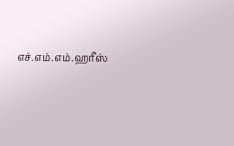எச்.எம்.எம்.ஹரீஸ்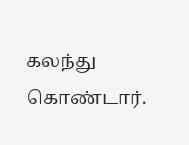கலந்து கொண்டார்.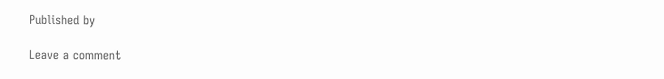Published by

Leave a comment